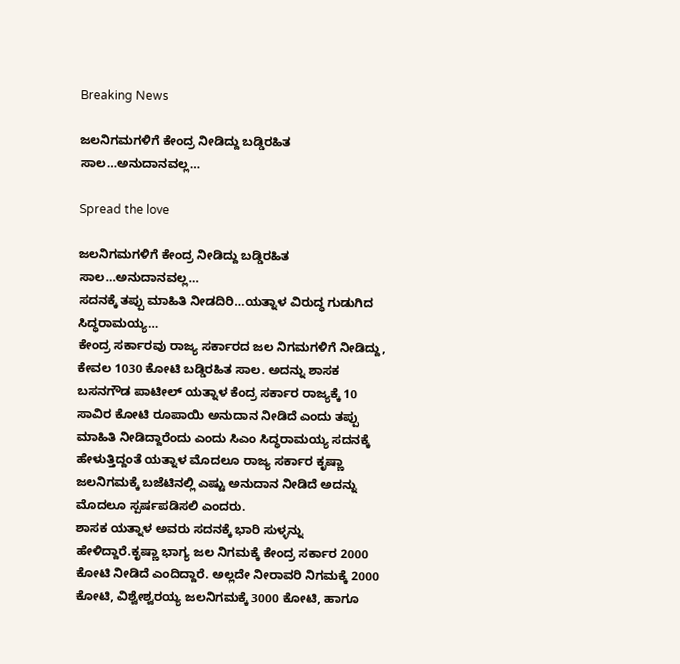Breaking News

ಜಲನಿಗಮಗಳಿಗೆ ಕೇಂದ್ರ ನೀಡಿದ್ದು ಬಡ್ಡಿರಹಿತ ಸಾಲ…ಅನುದಾನವಲ್ಲ…

Spread the love

ಜಲನಿಗಮಗಳಿಗೆ ಕೇಂದ್ರ ನೀಡಿದ್ದು ಬಡ್ಡಿರಹಿತ ಸಾಲ…ಅನುದಾನವಲ್ಲ…
ಸದನಕ್ಕೆ ತಪ್ಪು ಮಾಹಿತಿ ನೀಡದಿರಿ…ಯತ್ನಾಳ ವಿರುದ್ಧ ಗುಡುಗಿದ ಸಿದ್ಧರಾಮಯ್ಯ…
ಕೇಂದ್ರ ಸರ್ಕಾರವು ರಾಜ್ಯ ಸರ್ಕಾರದ ಜಲ ನಿಗಮಗಳಿಗೆ ನೀಡಿದ್ದು, ಕೇವಲ 1030 ಕೋಟಿ ಬಡ್ಡಿರಹಿತ ಸಾಲ. ಅದನ್ನು ಶಾಸಕ ಬಸನಗೌಡ ಪಾಟೀಲ್ ಯತ್ನಾಳ ಕೆಂದ್ರ ಸರ್ಕಾರ ರಾಜ್ಯಕ್ಕೆ 10 ಸಾವಿರ ಕೋಟಿ ರೂಪಾಯಿ ಅನುದಾನ ನೀಡಿದೆ ಎಂದು ತಪ್ಪು ಮಾಹಿತಿ ನೀಡಿದ್ದಾರೆಂದು ಎಂದು ಸಿಎಂ ಸಿದ್ಧರಾಮಯ್ಯ ಸದನಕ್ಕೆ ಹೇಳುತ್ತಿದ್ದಂತೆ ಯತ್ನಾಳ ಮೊದಲೂ ರಾಜ್ಯ ಸರ್ಕಾರ ಕೃಷ್ಣಾ ಜಲನಿಗಮಕ್ಕೆ ಬಜೆಟಿನಲ್ಲಿ ಎಷ್ಟು ಅನುದಾನ ನೀಡಿದೆ ಅದನ್ನು ಮೊದಲೂ ಸ್ಪರ್ಷಪಡಿಸಲಿ ಎಂದರು.
ಶಾಸಕ ಯತ್ನಾಳ ಅವರು ಸದನಕ್ಕೆ ಭಾರಿ ಸುಳ್ಳನ್ನು ಹೇಳಿದ್ದಾರೆ.ಕೃಷ್ಣಾ ಭಾಗ್ಯ ಜಲ ನಿಗಮಕ್ಕೆ ಕೇಂದ್ರ ಸರ್ಕಾರ 2000 ಕೋಟಿ ನೀಡಿದೆ ಎಂದಿದ್ದಾರೆ. ಅಲ್ಲದೇ ನೀರಾವರಿ ನಿಗಮಕ್ಕೆ 2000 ಕೋಟಿ, ವಿಶ್ವೇಶ್ವರಯ್ಯ ಜಲನಿಗಮಕ್ಕೆ 3000 ಕೋಟಿ, ಹಾಗೂ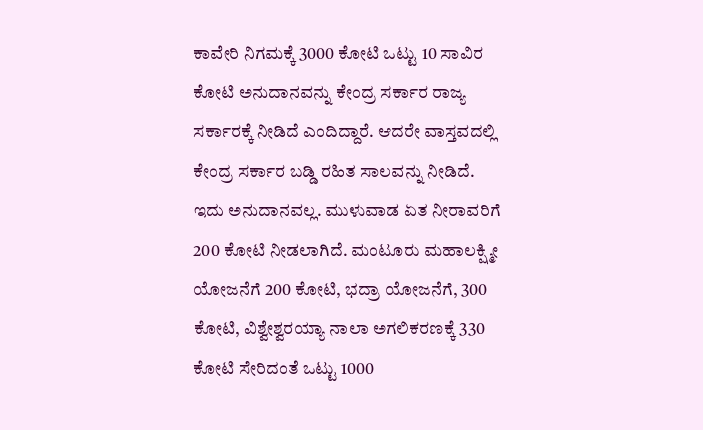ಕಾವೇರಿ ನಿಗಮಕ್ಕೆ 3000 ಕೋಟಿ ಒಟ್ಟು 10 ಸಾವಿರ ಕೋಟಿ ಅನುದಾನವನ್ನು ಕೇಂದ್ರ ಸರ್ಕಾರ ರಾಜ್ಯ ಸರ್ಕಾರಕ್ಕೆ ನೀಡಿದೆ ಎಂದಿದ್ದಾರೆ. ಆದರೇ ವಾಸ್ತವದಲ್ಲಿ ಕೇಂದ್ರ ಸರ್ಕಾರ ಬಡ್ಡಿ ರಹಿತ ಸಾಲವನ್ನು ನೀಡಿದೆ.
ಇದು ಅನುದಾನವಲ್ಲ. ಮುಳುವಾಡ ಏತ ನೀರಾವರಿಗೆ 200 ಕೋಟಿ ನೀಡಲಾಗಿದೆ. ಮಂಟೂರು ಮಹಾಲಕ್ಷ್ಮೀ ಯೋಜನೆಗೆ 200 ಕೋಟಿ, ಭದ್ರಾ ಯೋಜನೆಗೆ, 300 ಕೋಟಿ, ವಿಶ್ವೇಶ್ವರಯ್ಯಾ ನಾಲಾ ಅಗಲಿಕರಣಕ್ಕೆ 330 ಕೋಟಿ ಸೇರಿದಂತೆ ಒಟ್ಟು 1000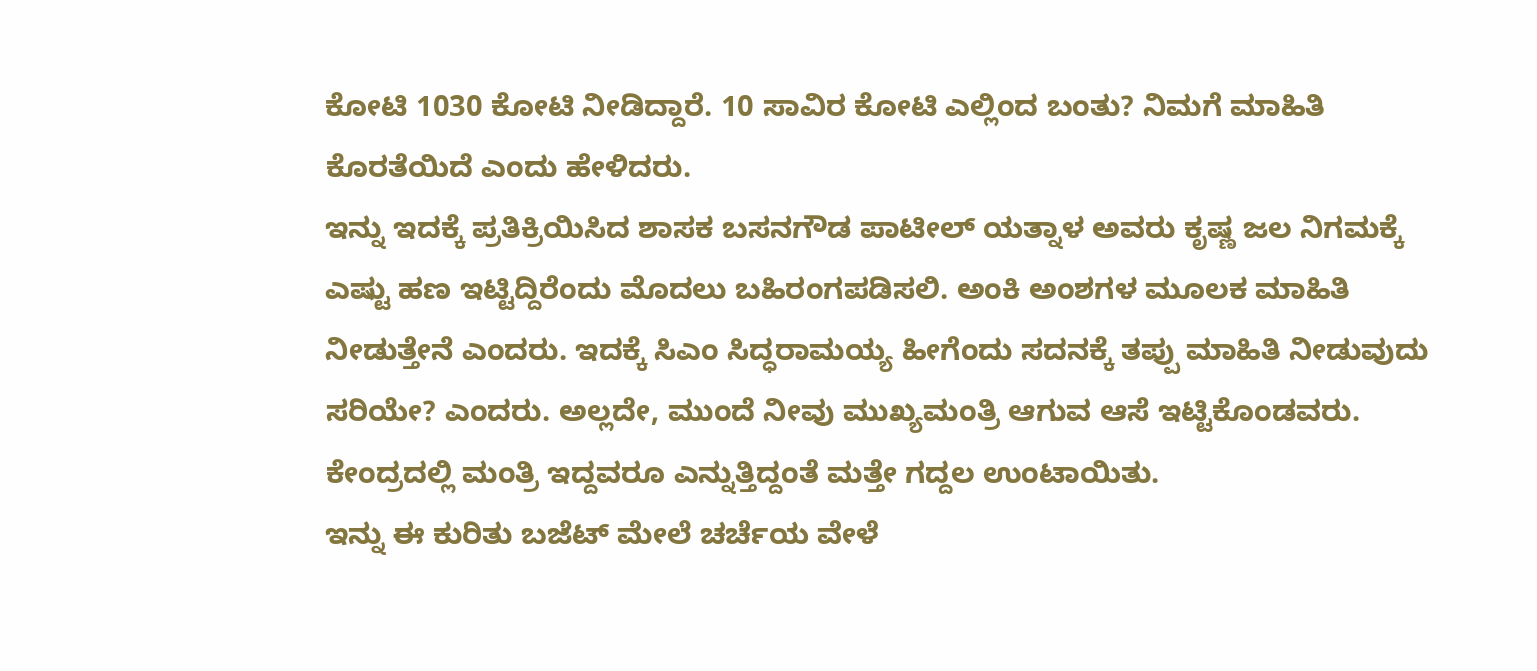ಕೋಟಿ 1030 ಕೋಟಿ ನೀಡಿದ್ದಾರೆ. 10 ಸಾವಿರ ಕೋಟಿ ಎಲ್ಲಿಂದ ಬಂತು? ನಿಮಗೆ ಮಾಹಿತಿ ಕೊರತೆಯಿದೆ ಎಂದು ಹೇಳಿದರು.
ಇನ್ನು ಇದಕ್ಕೆ ಪ್ರತಿಕ್ರಿಯಿಸಿದ ಶಾಸಕ ಬಸನಗೌಡ ಪಾಟೀಲ್ ಯತ್ನಾಳ ಅವರು ಕೃಷ್ಣ ಜಲ ನಿಗಮಕ್ಕೆ ಎಷ್ಟು ಹಣ ಇಟ್ಟಿದ್ದಿರೆಂದು ಮೊದಲು ಬಹಿರಂಗಪಡಿಸಲಿ. ಅಂಕಿ ಅಂಶಗಳ ಮೂಲಕ ಮಾಹಿತಿ ನೀಡುತ್ತೇನೆ ಎಂದರು. ಇದಕ್ಕೆ ಸಿಎಂ ಸಿದ್ಧರಾಮಯ್ಯ ಹೀಗೆಂದು ಸದನಕ್ಕೆ ತಪ್ಪು ಮಾಹಿತಿ ನೀಡುವುದು ಸರಿಯೇ? ಎಂದರು. ಅಲ್ಲದೇ, ಮುಂದೆ ನೀವು ಮುಖ್ಯಮಂತ್ರಿ ಆಗುವ ಆಸೆ ಇಟ್ಟಿಕೊಂಡವರು. ಕೇಂದ್ರದಲ್ಲಿ ಮಂತ್ರಿ ಇದ್ದವರೂ ಎನ್ನುತ್ತಿದ್ದಂತೆ ಮತ್ತೇ ಗದ್ದಲ ಉಂಟಾಯಿತು.
ಇನ್ನು ಈ ಕುರಿತು ಬಜೆಟ್ ಮೇಲೆ ಚರ್ಚೆಯ ವೇಳೆ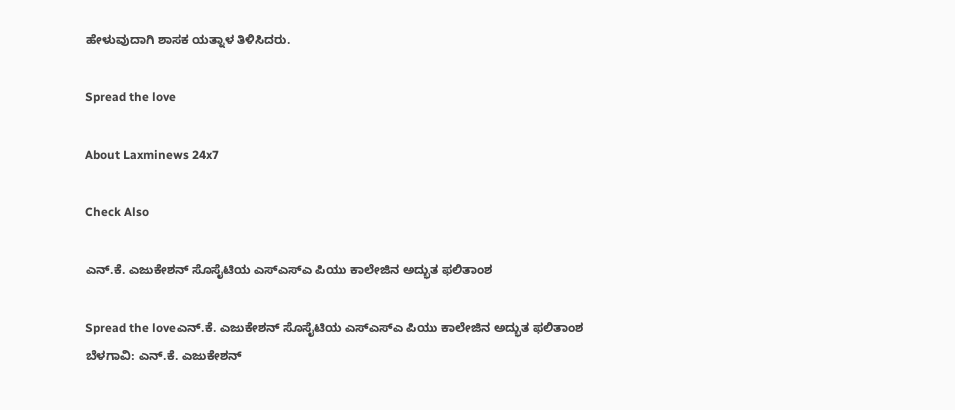ಹೇಳುವುದಾಗಿ ಶಾಸಕ ಯತ್ನಾಳ ತಿಳಿಸಿದರು.

Spread the love

About Laxminews 24x7

Check Also

ಎನ್.ಕೆ. ಎಜುಕೇಶನ್ ಸೊಸೈಟಿಯ ಎಸ್‌ಎಸ್‌ಎ ಪಿಯು ಕಾಲೇಜಿನ ಅದ್ಭುತ ಫಲಿತಾಂಶ

Spread the loveಎನ್.ಕೆ. ಎಜುಕೇಶನ್ ಸೊಸೈಟಿಯ ಎಸ್‌ಎಸ್‌ಎ ಪಿಯು ಕಾಲೇಜಿನ ಅದ್ಭುತ ಫಲಿತಾಂಶ ಬೆಳಗಾವಿ: ಎನ್.ಕೆ. ಎಜುಕೇಶನ್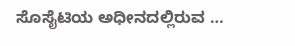ಸೊಸೈಟಿಯ ಅಧೀನದಲ್ಲಿರುವ …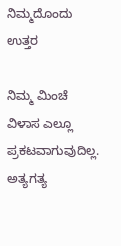ನಿಮ್ಮದೊಂದು ಉತ್ತರ

ನಿಮ್ಮ ಮಿಂಚೆ ವಿಳಾಸ ಎಲ್ಲೂ ಪ್ರಕಟವಾಗುವುದಿಲ್ಲ. ಅತ್ಯಗತ್ಯ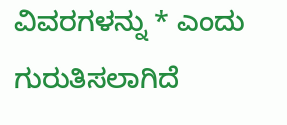ವಿವರಗಳನ್ನು * ಎಂದು ಗುರುತಿಸಲಾಗಿದೆ